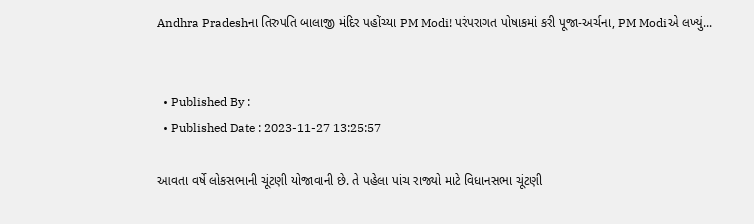Andhra Pradeshના તિરુપતિ બાલાજી મંદિર પહોંચ્યા PM Modi! પરંપરાગત પોષાકમાં કરી પૂજા-અર્ચના, PM Modiએ લખ્યું...


  • Published By :
  • Published Date : 2023-11-27 13:25:57

આવતા વર્ષે લોકસભાની ચૂંટણી યોજાવાની છે. તે પહેલા પાંચ રાજ્યો માટે વિધાનસભા ચૂંટણી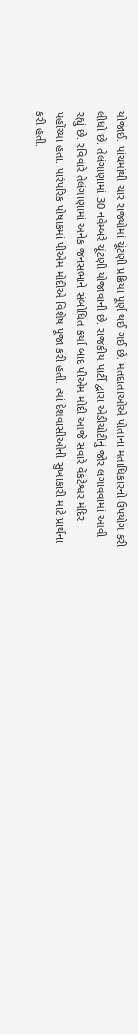યોજાઈ. પાંચમાંથી ચાર રાજ્યોમાં ચૂંટણી પ્રક્રિયા પૂર્ણ થઈ ગઈ છે. મતદાતાઓએ પોતાના મતાધિકારનો ઉપયોગ કરી લીધો છે. તેલંગાણામાં 30 નવેમ્બરે ચૂંટણી યોજાવાની છે. રાજકીય પાર્ટી દ્વારા એડીચોટીનું જોર લગાવવામાં આવી રહ્યું છે. રવિવારે તેલંગાણામાં અનેક જનસભાને સંબોધિત કર્યા બાદ પીએમ મોદી આજે સવારે વેંકટેશ્વર મંદિર પહોંચ્યા હતા. પારંપરિક પોષાકમાં પીએમ મોદીએ વિશેષ પૂજા કરી હતી. ત્યાં દેશવાસીઓની સુખાકારી માટે પ્રાર્થના કરી હતી.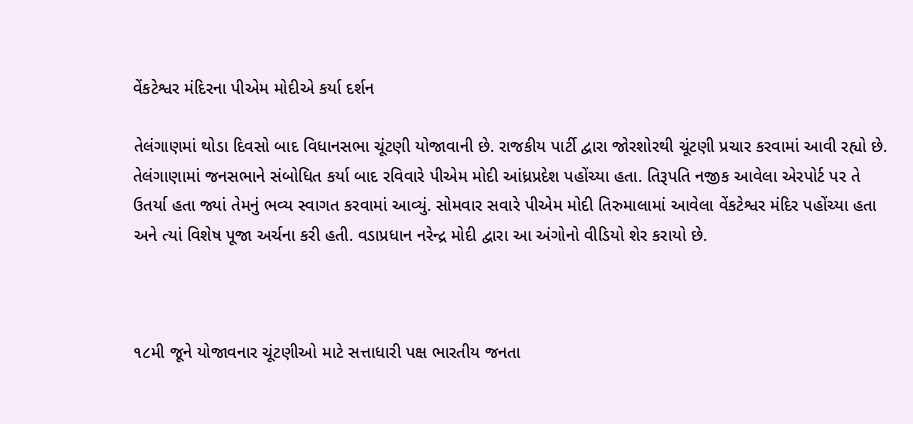વેંકટેશ્વર મંદિરના પીએમ મોદીએ કર્યા દર્શન

તેલંગાણમાં થોડા દિવસો બાદ વિધાનસભા ચૂંટણી યોજાવાની છે. રાજકીય પાર્ટી દ્વારા જોરશોરથી ચૂંટણી પ્રચાર કરવામાં આવી રહ્યો છે. તેલંગાણામાં જનસભાને સંબોધિત કર્યા બાદ રવિવારે પીએમ મોદી આંધ્રપ્રદેશ પહોંચ્યા હતા. તિરૂપતિ નજીક આવેલા એરપોર્ટ પર તે ઉતર્યા હતા જ્યાં તેમનું ભવ્ય સ્વાગત કરવામાં આવ્યું. સોમવાર સવારે પીએમ મોદી તિરુમાલામાં આવેલા વેંકટેશ્વર મંદિર પહોંચ્યા હતા અને ત્યાં વિશેષ પૂજા અર્ચના કરી હતી. વડાપ્રધાન નરેન્દ્ર મોદી દ્વારા આ અંગોનો વીડિયો શેર કરાયો છે.



૧૮મી જૂને યોજાવનાર ચૂંટણીઓ માટે સત્તાધારી પક્ષ ભારતીય જનતા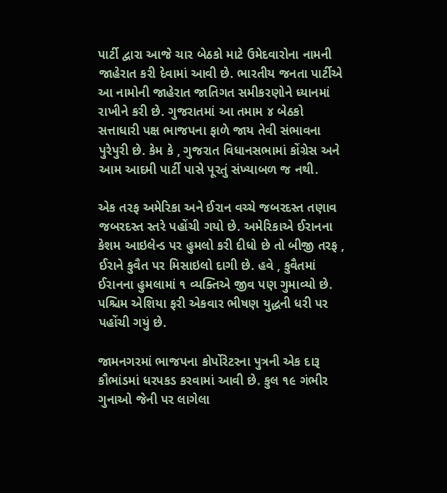પાર્ટી દ્વારા આજે ચાર બેઠકો માટે ઉમેદવારોના નામની જાહેરાત કરી દેવામાં આવી છે. ભારતીય જનતા પાર્ટીએ આ નામોની જાહેરાત જાતિગત સમીકરણોને ધ્યાનમાં રાખીને કરી છે. ગુજરાતમાં આ તમામ ૪ બેઠકો સત્તાધારી પક્ષ ભાજપના ફાળે જાય તેવી સંભાવના પુરેપુરી છે. કેમ કે , ગુજરાત વિધાનસભામાં કોંગ્રેસ અને આમ આદમી પાર્ટી પાસે પૂરતું સંખ્યાબળ જ નથી.

એક તરફ અમેરિકા અને ઈરાન વચ્ચે જબરદસ્ત તણાવ જબરદસ્ત સ્તરે પહોંચી ગયો છે. અમેરિકાએ ઈરાનના કેશમ આઇલેન્ડ પર હુમલો કરી દીધો છે તો બીજી તરફ , ઈરાને કુવૈત પર મિસાઇલો દાગી છે. હવે , કુવૈતમાં ઈરાનના હુમલામાં ૧ વ્યક્તિએ જીવ પણ ગુમાવ્યો છે. પશ્ચિમ એશિયા ફરી એકવાર ભીષણ યુદ્ધની ધરી પર પહોંચી ગયું છે.

જામનગરમાં ભાજપના કોર્પોરેટરના પુત્રની એક દારૂ કૌભાંડમાં ધરપકડ કરવામાં આવી છે. કુલ ૧૯ ગંભીર ગુનાઓ જેની પર લાગેલા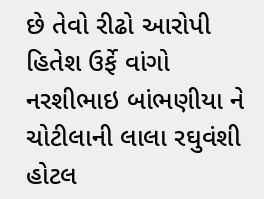છે તેવો રીઢો આરોપી હિતેશ ઉર્ફે વાંગો નરશીભાઇ બાંભણીયા ને ચોટીલાની લાલા રઘુવંશી હોટલ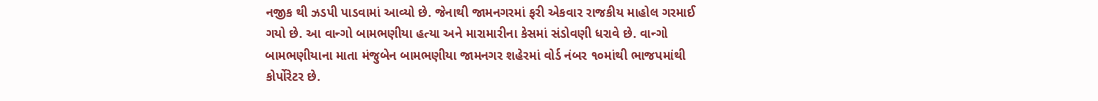નજીક થી ઝડપી પાડવામાં આવ્યો છે. જેનાથી જામનગરમાં ફરી એકવાર રાજકીય માહોલ ગરમાઈ ગયો છે. આ વાન્ગો બામભણીયા હત્યા અને મારામારીના કેસમાં સંડોવણી ધરાવે છે. વાન્ગો બામભણીયાના માતા મંજુબેન બામભણીયા જામનગર શહેરમાં વોર્ડ નંબર ૧૦માંથી ભાજપમાંથી કોર્પોરેટર છે.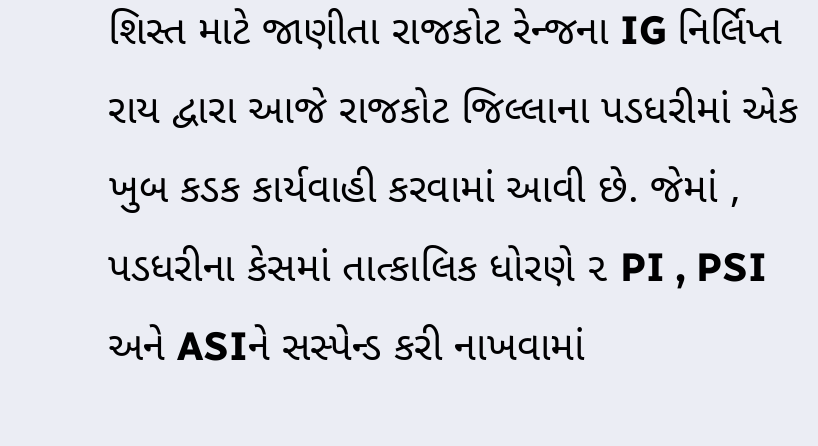શિસ્ત માટે જાણીતા રાજકોટ રેન્જના IG નિર્લિપ્ત રાય દ્વારા આજે રાજકોટ જિલ્લાના પડધરીમાં એક ખુબ કડક કાર્યવાહી કરવામાં આવી છે. જેમાં , પડધરીના કેસમાં તાત્કાલિક ધોરણે ૨ PI , PSI અને ASIને સસ્પેન્ડ કરી નાખવામાં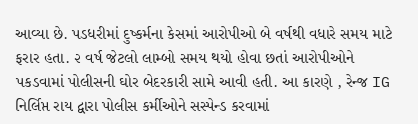આવ્યા છે. પડધરીમાં દુષ્કર્મના કેસમાં આરોપીઓ બે વર્ષથી વધારે સમય માટે ફરાર હતા. ૨ વર્ષ જેટલો લામ્બો સમય થયો હોવા છતાં આરોપીઓને પકડવામાં પોલીસની ઘોર બેદરકારી સામે આવી હતી. આ કારણે , રેન્જ IG નિર્લિપ્ત રાય દ્વારા પોલીસ કર્મીઓને સસ્પેન્ડ કરવામાં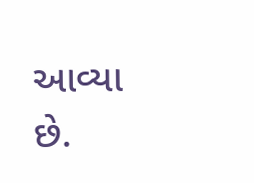આવ્યા છે.